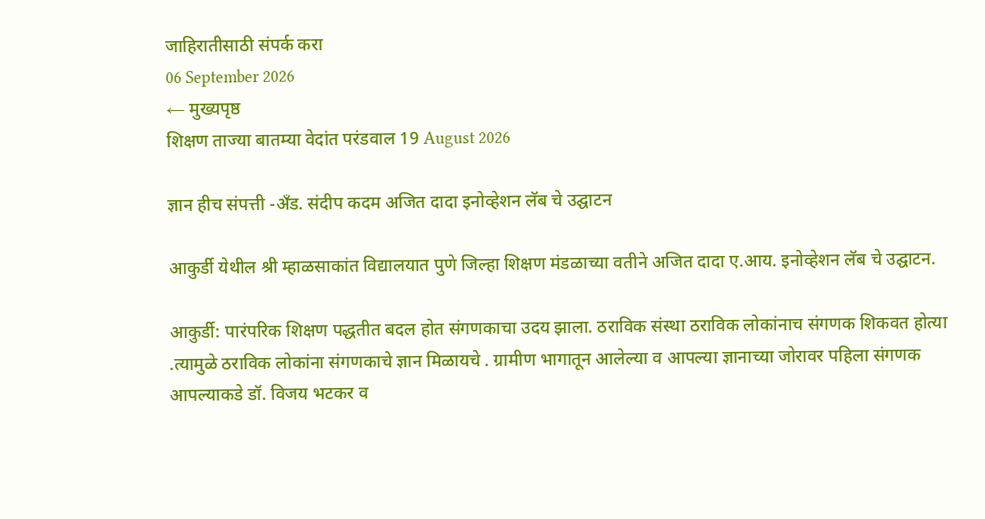जाहिरातीसाठी संपर्क करा
06 September 2026
← मुख्यपृष्ठ
शिक्षण ताज्या बातम्या वेदांत परंडवाल 19 August 2026

ज्ञान हीच संपत्ती -अँड. संदीप कदम अजित दादा इनोव्हेशन लॅब चे उद्घाटन

आकुर्डी येथील श्री म्हाळसाकांत विद्यालयात पुणे जिल्हा शिक्षण मंडळाच्या वतीने अजित दादा ए.आय. इनोव्हेशन लॅब चे उद्घाटन.

आकुर्डी: पारंपरिक शिक्षण पद्धतीत बदल होत संगणकाचा उदय झाला. ठराविक संस्था ठराविक लोकांनाच संगणक शिकवत होत्या .त्यामुळे ठराविक लोकांना संगणकाचे ज्ञान मिळायचे . ग्रामीण भागातून आलेल्या व आपल्या ज्ञानाच्या जोरावर पहिला संगणक आपल्याकडे डॉ. विजय भटकर व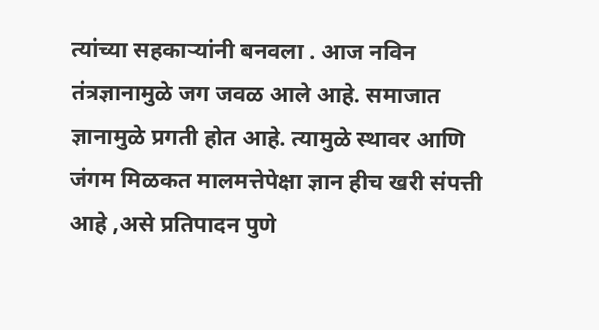त्यांच्या सहकाऱ्यांनी बनवला . आज नविन तंत्रज्ञानामुळे जग जवळ आले आहे. समाजात ज्ञानामुळे प्रगती होत आहे. त्यामुळे स्थावर आणि जंगम मिळकत मालमत्तेपेक्षा ज्ञान हीच खरी संपत्ती आहे ,असे प्रतिपादन पुणे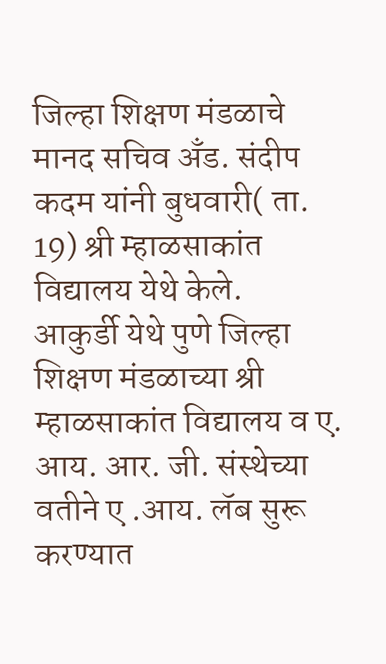जिल्हा शिक्षण मंडळाचे मानद सचिव अँड. संदीप कदम यांनी बुधवारी( ता. 19) श्री म्हाळसाकांत विद्यालय येथे केले.
आकुर्डी येथे पुणे जिल्हा शिक्षण मंडळाच्या श्री म्हाळसाकांत विद्यालय व ए. आय. आर. जी. संस्थेच्या वतीने ए .आय. लॅब सुरू करण्यात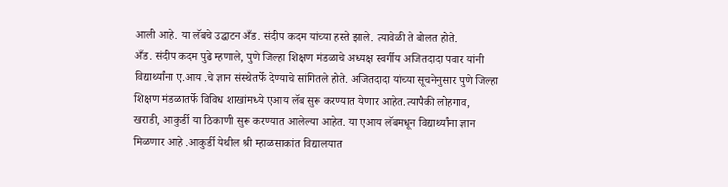आली आहे. या लॅबचे उद्घाटन अँड. संदीप कदम यांच्या हस्ते झाले. त्यावेळी ते बोलत होते.
अँड. संदीप कदम पुढे म्हणाले, पुणे जिल्हा शिक्षण मंडळाचे अध्यक्ष स्वर्गीय अजितदादा पवार यांनी विद्यार्थ्यांना ए.आय .चे ज्ञान संस्थेतर्फे देण्याचे सांगितले होते. अजितदादा यांच्या सूचनेनुसार पुणे जिल्हा शिक्षण मंडळातर्फे विविध शाखांमध्ये एआय लॅब सुरू करण्यात येणार आहेत.त्यापैकी लोहगाव, खराडी, आकुर्डी या ठिकाणी सुरू करण्यात आलेल्या आहेत. या एआय लॅबमधून विद्यार्थ्यांना ज्ञान मिळणार आहे .आकुर्डी येथील श्री म्हाळसाकांत विद्यालयात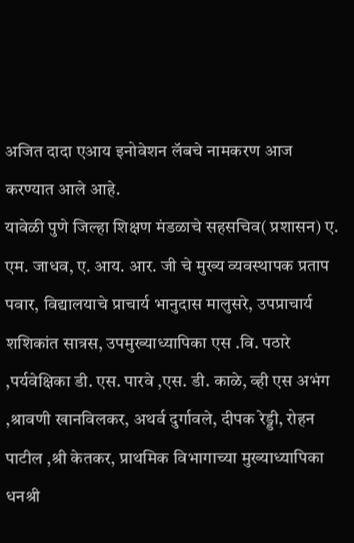अजित दादा एआय इनोवेशन लॅबचे नामकरण आज करण्यात आले आहे.
यावेळी पुणे जिल्हा शिक्षण मंडळाचे सहसचिव( प्रशासन) ए. एम. जाधव, ए. आय. आर. जी चे मुख्य व्यवस्थापक प्रताप पवार, विद्यालयाचे प्राचार्य भानुदास मालुसरे, उपप्राचार्य शशिकांत सात्रस, उपमुख्याध्यापिका एस .वि. पठारे ,पर्यवेक्षिका डी. एस. पारवे ,एस. डी. काळे, व्ही एस अभंग ,श्रावणी खानविलकर, अथर्व दुर्गावले, दीपक रेड्डी, रोहन पाटील ,श्री केतकर, प्राथमिक विभागाच्या मुख्याध्यापिका धनश्री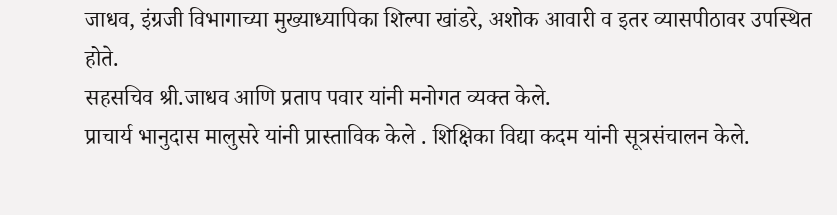जाधव, इंग्रजी विभागाच्या मुख्याध्यापिका शिल्पा खांडरे, अशोक आवारी व इतर व्यासपीठावर उपस्थित होते.
सहसचिव श्री.जाधव आणि प्रताप पवार यांनी मनोगत व्यक्त केले.
प्राचार्य भानुदास मालुसरे यांनी प्रास्ताविक केले . शिक्षिका विद्या कदम यांनी सूत्रसंचालन केले.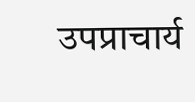उपप्राचार्य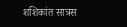शशिकांत सात्रस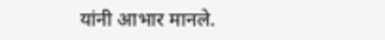यांनी आभार मानले.